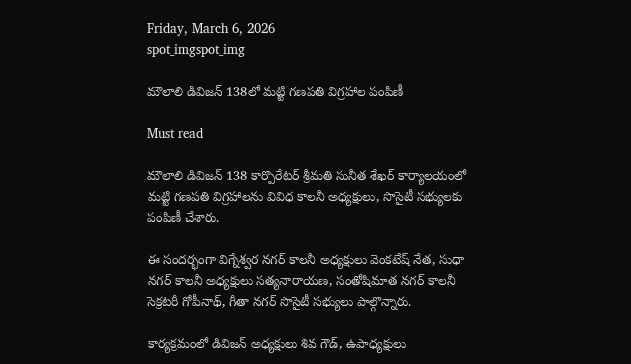Friday, March 6, 2026
spot_imgspot_img

మౌలాలి డివిజన్ 138లో మట్టి గణపతి విగ్రహాల పంపిణీ

Must read

మౌలాలి డివిజన్ 138 కార్పొరేటర్ శ్రీమతి సునీత శేఖర్ కార్యాలయంలో మట్టి గణపతి విగ్రహాలను వివిధ కాలనీ అధ్యక్షులు, సొసైటీ సభ్యులకు పంపిణీ చేశారు.

ఈ సందర్భంగా విగ్నేశ్వర నగర్ కాలనీ అధ్యక్షులు వెంకటేష్ నేత, సుధా నగర్ కాలనీ అధ్యక్షులు సత్యనారాయణ, సంతోషిమాత నగర్ కాలనీ సెక్రటరీ గోపీనాథ్, గీతా నగర్ సొసైటీ సభ్యులు పాల్గొన్నారు.

కార్యక్రమంలో డివిజన్ అధ్యక్షులు శివ గౌడ్, ఉపాధ్యక్షులు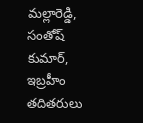మల్లారెడ్డి, సంతోష్ కుమార్, ఇబ్రహీం తదితరులు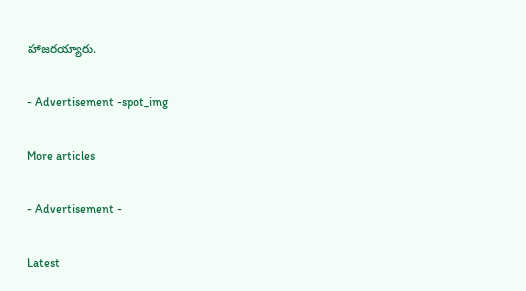హాజరయ్యారు.

- Advertisement -spot_img

More articles

- Advertisement -

Latest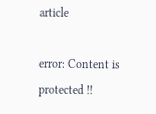article

error: Content is protected !!